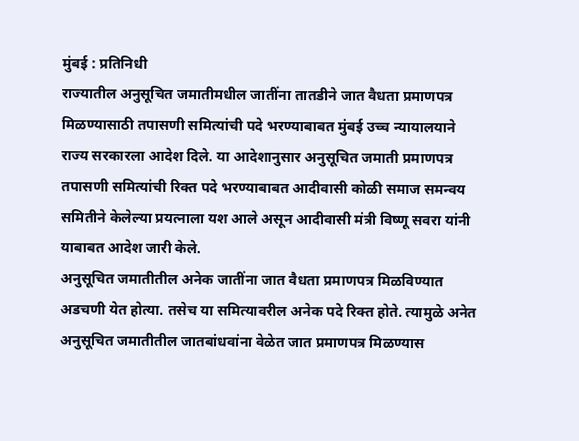मुंबई : प्रतिनिधी
राज्यातील अनुसूचित जमातीमधील जातींना तातडीने जात वैधता प्रमाणपत्र मिळण्यासाठी तपासणी समित्यांची पदे भरण्याबाबत मुंबई उच्च न्यायालयाने राज्य सरकारला आदेश दिले. या आदेशानुसार अनुसूचित जमाती प्रमाणपत्र तपासणी समित्यांची रिक्त पदे भरण्याबाबत आदीवासी कोळी समाज समन्वय समितीने केलेल्या प्रयत्नाला यश आले असून आदीवासी मंत्री विष्णू सवरा यांनी याबाबत आदेश जारी केले.
अनुसूचित जमातीतील अनेक जातींना जात वैधता प्रमाणपत्र मिळविण्यात अडचणी येत होत्या. तसेच या समित्यावरील अनेक पदे रिक्त होते. त्यामुळे अनेत अनुसूचित जमातीतील जातबांधवांना वेळेत जात प्रमाणपत्र मिळण्यास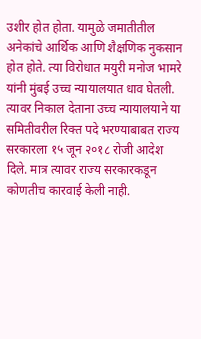उशीर होत होता. यामुळे जमातीतील अनेकांचे आर्थिक आणि शैक्षणिक नुकसान होत होते. त्या विरोधात मयुरी मनोज भामरे यांनी मुंबई उच्च न्यायालयात धाव घेतली.
त्यावर निकाल देताना उच्च न्यायालयाने या समितीवरील रिक्त पदे भरण्याबाबत राज्य सरकारला १५ जून २०१८ रोजी आदेश दिले. मात्र त्यावर राज्य सरकारकडून कोणतीच कारवाई केली नाही.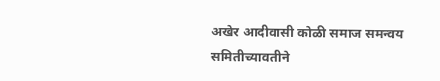अखेर आदीवासी कोळी समाज समन्वय समितीच्यावतीने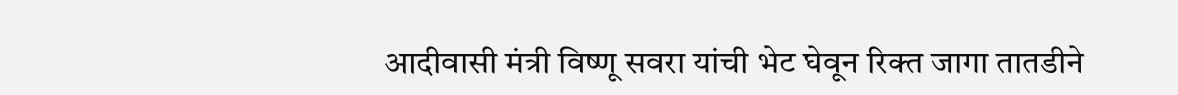आदीवासी मंत्री विष्णू सवरा यांची भेट घेवून रिक्त जागा तातडीने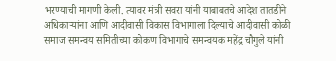भरण्याची मागणी केली. त्यावर मंत्री सवरा यांनी याबाबतचे आदेश तातडीने अधिकाऱ्यांना आणि आदीवासी विकास विभागाला दिल्याचे आदीवासी कोळी समाज समन्वय समितीच्या कोकण विभागाचे समन्वयक महेंद्र चौगुले यांनी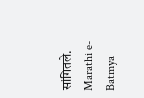सांगितले.
Marathi e-Batmya